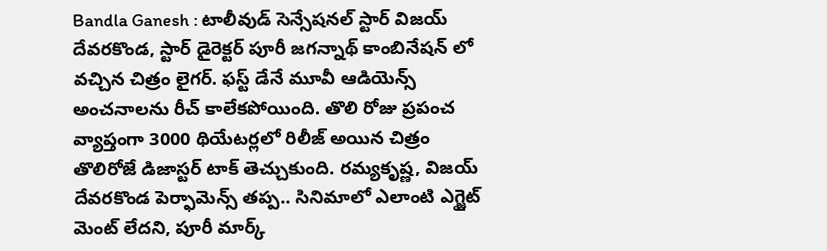Bandla Ganesh : టాలీవుడ్ సెన్సేషనల్ స్టార్ విజయ్ దేవరకొండ, స్టార్ డైరెక్టర్ పూరీ జగన్నాథ్ కాంబినేషన్ లో వచ్చిన చిత్రం లైగర్. ఫస్ట్ డేనే మూవీ ఆడియెన్స్ అంచనాలను రీచ్ కాలేకపోయింది. తొలి రోజు ప్రపంచ వ్యాప్తంగా 3000 థియేటర్లలో రిలీజ్ అయిన చిత్రం తొలిరోజే డిజాస్టర్ టాక్ తెచ్చుకుంది. రమ్యకృష్ణ, విజయ్ దేవరకొండ పెర్ఫామెన్స్ తప్ప.. సినిమాలో ఎలాంటి ఎగ్జైట్ మెంట్ లేదని, పూరీ మార్క్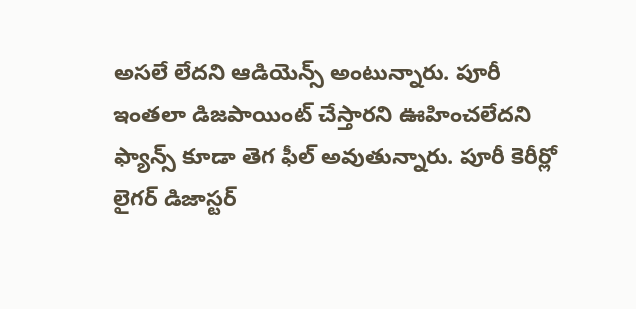అసలే లేదని ఆడియెన్స్ అంటున్నారు. పూరీ ఇంతలా డిజపాయింట్ చేస్తారని ఊహించలేదని ఫ్యాన్స్ కూడా తెగ ఫీల్ అవుతున్నారు. పూరీ కెరీర్లో లైగర్ డిజాస్టర్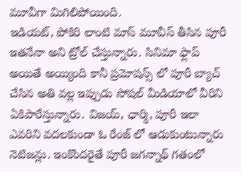మూవీగా మిగిలిపోయింది.
ఇడియట్, పోకిరి లాంటి మాస్ మూవీస్ తీసిన పూరీ ఇతనేనా అని ట్రోల్ చేస్తున్నారు. సినిమా ఫ్లాప్ అయితే అయ్యింది కానీ ప్రమోషన్స్ లో పూరీ బ్యాచ్ చేసిన అతి వల్ల ఇప్పుడు సోషల్ మీడియాలో వీరిని ఏకిపారేస్తున్నారు. విజయ్, ఛార్మి, పూరీ ఇలా ఎవరిని వదలకుండా ఓ రేంజ్ లో ఆడుకుంటున్నారు నెటిజన్లు. ఇంకొందరైతే పూరీ జగన్నాథ్ గతంలో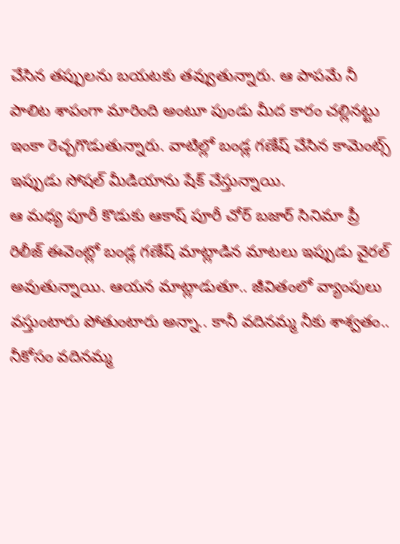చేసిన తప్పులను బయటకు తవ్వుతున్నారు. ఆ పాపమే నీ పాలిట శాపంగా మారింది అంటూ పుండు మీద కారం చల్లినట్టు ఇంకా రెచ్చగొడుతున్నారు. వాటిల్లో బండ్ల గణేష్ చేసిన కామెంట్స్ ఇప్పుడు సోషల్ మీడియాను షేక్ చేస్తున్నాయి.
ఆ మధ్య పూరీ కొడుకు ఆకాష్ పూరీ చోర్ బజార్ సినిమా ప్రీ రిలీజ్ ఈవెంట్లో బండ్ల గణేష్ మాట్లాడిన మాటలు ఇప్పుడు వైరల్ అవుతున్నాయి. ఆయన మాట్లాడుతూ.. జీవితంలో వ్యాంపులు వస్తుంటారు పోతుంటారు అన్నా.. కానీ వదినమ్మ నీకు శాశ్వతం.. నీకోసం వదినమ్మ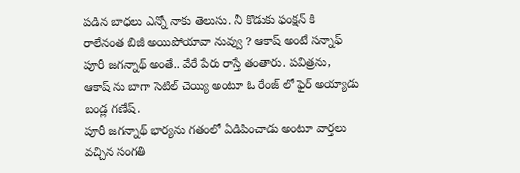పడిన బాధలు ఎన్నో నాకు తెలుసు. నీ కొడుకు ఫంక్షన్ కి రాలేనంత బిజీ అయిపోయావా నువ్వు ? ఆకాష్ అంటే సన్నాఫ్ పూరీ జగన్నాథ్ అంతే.. వేరే పేరు రాస్తే తంతారు. పవిత్రను, ఆకాష్ ను బాగా సెటిల్ చెయ్యి అంటూ ఓ రేంజ్ లో ఫైర్ అయ్యాడు బండ్ల గణేష్.
పూరీ జగన్నాథ్ భార్యను గతంలో ఏడిపించాడు అంటూ వార్తలు వచ్చిన సంగతి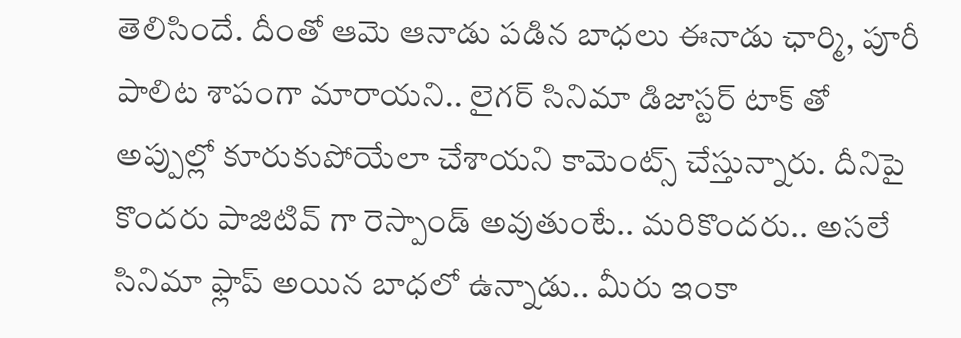తెలిసిందే. దీంతో ఆమె ఆనాడు పడిన బాధలు ఈనాడు ఛార్మి, పూరీ పాలిట శాపంగా మారాయని.. లైగర్ సినిమా డిజాస్టర్ టాక్ తో అప్పుల్లో కూరుకుపోయేలా చేశాయని కామెంట్స్ చేస్తున్నారు. దీనిపై కొందరు పాజిటివ్ గా రెస్పాండ్ అవుతుంటే.. మరికొందరు.. అసలే సినిమా ఫ్లాప్ అయిన బాధలో ఉన్నాడు.. మీరు ఇంకా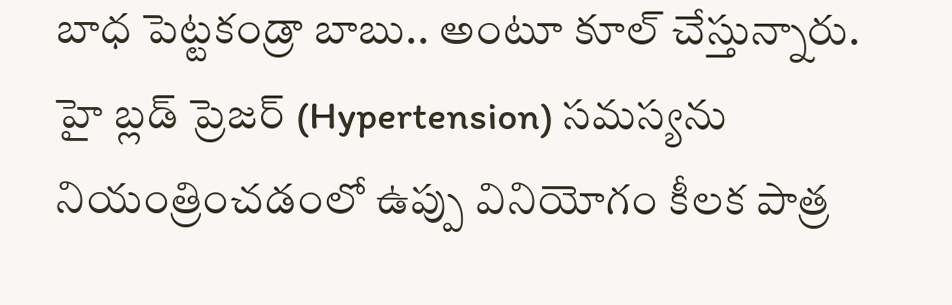బాధ పెట్టకండ్రా బాబు.. అంటూ కూల్ చేస్తున్నారు.
హై బ్లడ్ ప్రెజర్ (Hypertension) సమస్యను నియంత్రించడంలో ఉప్పు వినియోగం కీలక పాత్ర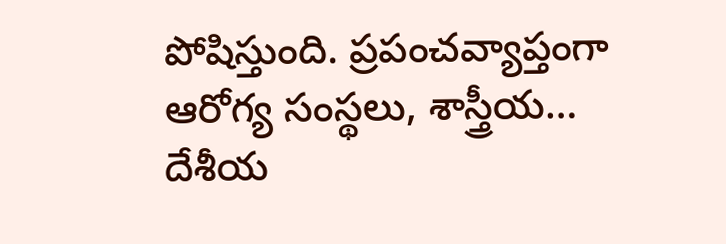పోషిస్తుంది. ప్రపంచవ్యాప్తంగా ఆరోగ్య సంస్థలు, శాస్త్రీయ…
దేశీయ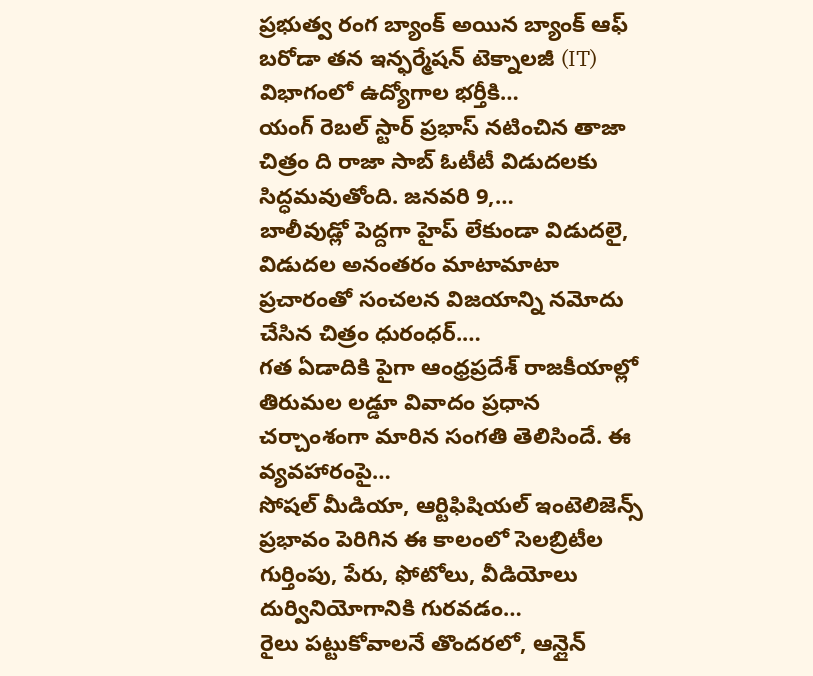ప్రభుత్వ రంగ బ్యాంక్ అయిన బ్యాంక్ ఆఫ్ బరోడా తన ఇన్ఫర్మేషన్ టెక్నాలజీ (IT) విభాగంలో ఉద్యోగాల భర్తీకి…
యంగ్ రెబల్ స్టార్ ప్రభాస్ నటించిన తాజా చిత్రం ది రాజా సాబ్ ఓటీటీ విడుదలకు సిద్ధమవుతోంది. జనవరి 9,…
బాలీవుడ్లో పెద్దగా హైప్ లేకుండా విడుదలై, విడుదల అనంతరం మాటామాటా ప్రచారంతో సంచలన విజయాన్ని నమోదు చేసిన చిత్రం ధురంధర్.…
గత ఏడాదికి పైగా ఆంధ్రప్రదేశ్ రాజకీయాల్లో తిరుమల లడ్డూ వివాదం ప్రధాన చర్చాంశంగా మారిన సంగతి తెలిసిందే. ఈ వ్యవహారంపై…
సోషల్ మీడియా, ఆర్టిఫిషియల్ ఇంటెలిజెన్స్ ప్రభావం పెరిగిన ఈ కాలంలో సెలబ్రిటీల గుర్తింపు, పేరు, ఫోటోలు, వీడియోలు దుర్వినియోగానికి గురవడం…
రైలు పట్టుకోవాలనే తొందరలో, ఆన్లైన్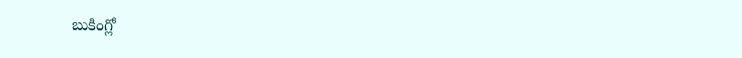బుకింగ్లో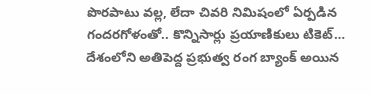పొరపాటు వల్ల, లేదా చివరి నిమిషంలో ఏర్పడిన గందరగోళంతో.. కొన్నిసార్లు ప్రయాణికులు టికెట్…
దేశంలోని అతిపెద్ద ప్రభుత్వ రంగ బ్యాంక్ అయిన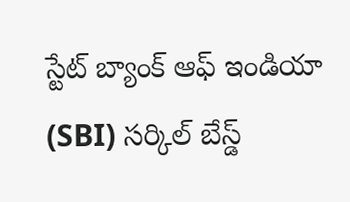స్టేట్ బ్యాంక్ ఆఫ్ ఇండియా (SBI) సర్కిల్ బేస్డ్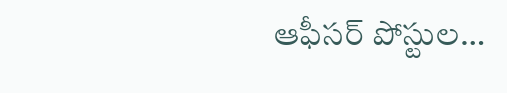ఆఫీసర్ పోస్టుల…